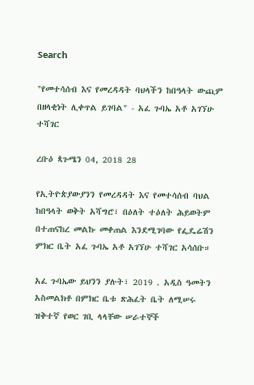Search

"የመተሳሰብ እና የመረዳዳት ባህላችን ከበዓላት ውጪም በዘላቂነት ሊቀጥል ይገባል" - አፈ ጉባኤ አቶ አገኘሁ ተሻገር

ረቡዕ ጳጉሜን 04, 2018 28

የኢትዮጵያውያንን የመረዳዳት እና የመተሳሰብ ባህል ከበዓላት ወቅት አሻግሮ፣ በዕለት ተዕለት ሕይወትም በተጠናከረ መልኩ መቀጠል እንደሚገባው የፌዴሬሽን ምክር ቤት አፈ ጉባኤ አቶ አገኘሁ ተሻገር አሳሰቡ።

አፈ ጉባኤው ይህንን ያሉት፣ 2019 . አዲስ ዓመትን አስመልክቶ በምክር ቤቱ ጽሕፈት ቤት ለሚሠሩ ዝቅተኛ የወር ገቢ ላላቸው ሠራተኞች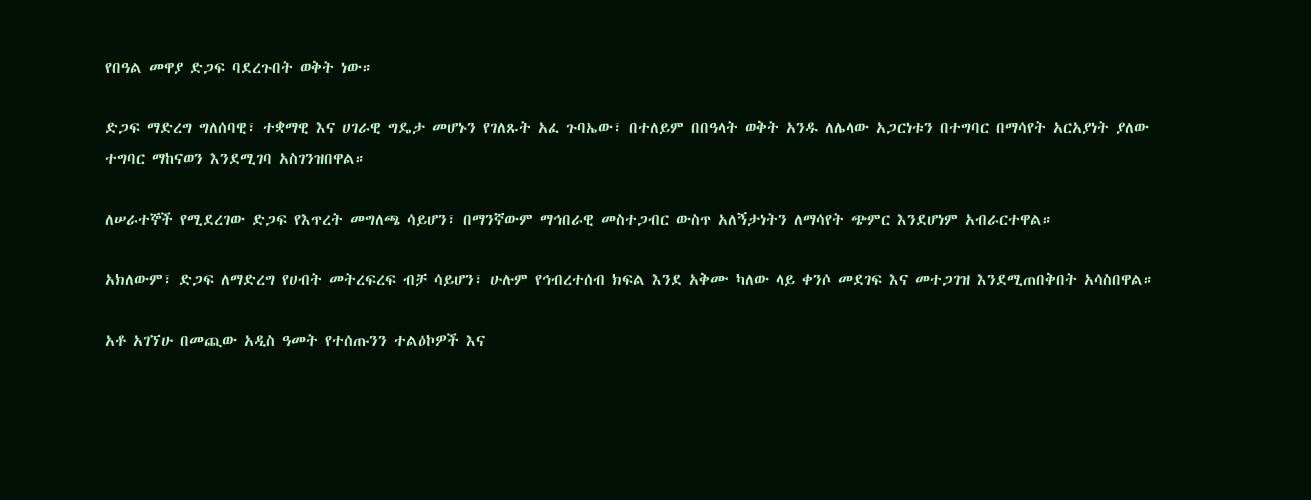የበዓል መዋያ ድጋፍ ባደረጉበት ወቅት ነው።

ድጋፍ ማድረግ ግለሰባዊ፣ ተቋማዊ እና ሀገራዊ ግዴታ መሆኑን የገለጹት አፈ ጉባኤው፣ በተለይም በበዓላት ወቅት አንዱ ለሌላው አጋርነቱን በተግባር በማሳየት አርአያነት ያለው ተግባር ማከናወን እንደሚገባ አስገንዝበዋል።

ለሠራተኞች የሚደረገው ድጋፍ የእጥረት መግለጫ ሳይሆን፣ በማንኛውም ማኅበራዊ መስተጋብር ውስጥ አለኝታነትን ለማሳየት ጭምር እንደሆነም አብራርተዋል።

አክለውም፣ ድጋፍ ለማድረግ የሀብት መትረፍረፍ ብቻ ሳይሆን፣ ሁሉም የኅብረተሰብ ክፍል እንደ አቅሙ ካለው ላይ ቀንሶ መደገፍ እና መተጋገዝ እንደሚጠበቅበት አሳስበዋል።

አቶ አገኘሁ በመጪው አዲስ ዓመት የተሰጡንን ተልዕኮዎች እና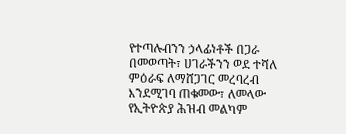የተጣሉብንን ኃላፊነቶች በጋራ በመወጣት፣ ሀገራችንን ወደ ተሻለ ምዕራፍ ለማሸጋገር መረባረብ እንደሚገባ ጠቁመው፣ ለመላው የኢትዮጵያ ሕዝብ መልካም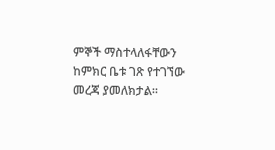ምኞች ማስተላለፋቸውን ከምክር ቤቱ ገጽ የተገኘው መረጃ ያመለክታል።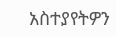አስተያየትዎን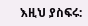እዚህ ያስፍሩ: